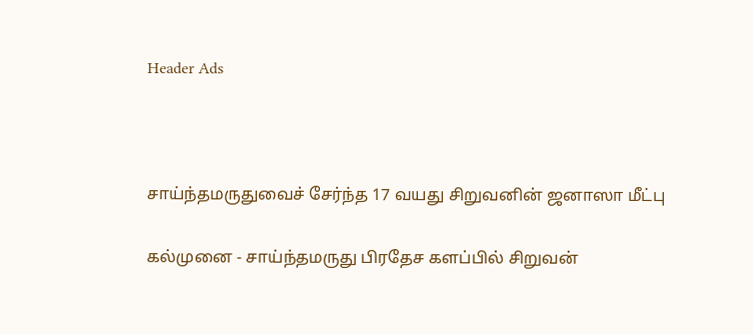Header Ads



சாய்ந்தமருதுவைச் சேர்ந்த 17 வயது சிறுவனின் ஜனாஸா மீட்பு

கல்முனை - சாய்ந்தமருது பிரதேச களப்பில் சிறுவன்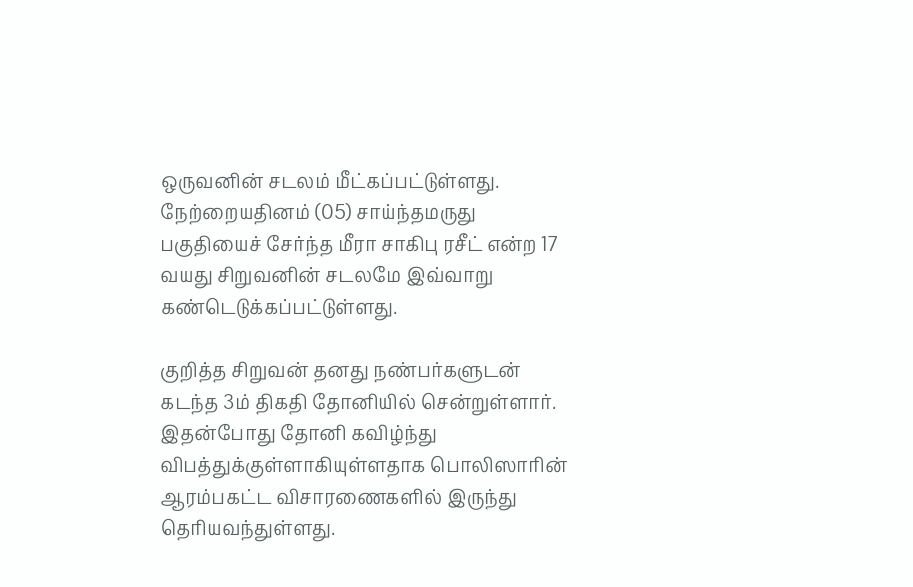ஒருவனின் சடலம் மீட்கப்பட்டுள்ளது.  நேற்றையதினம் (05) சாய்ந்தமருது பகுதியைச் சேர்ந்த மீரா சாகிபு ரசீட் என்ற 17 வயது சிறுவனின் சடலமே இவ்வாறு கண்டெடுக்கப்பட்டுள்ளது.

குறித்த சிறுவன் தனது நண்பர்களுடன் கடந்த 3ம் திகதி தோனியில் சென்றுள்ளார்.  இதன்போது தோனி கவிழ்ந்து விபத்துக்குள்ளாகியுள்ளதாக பொலிஸாரின் ஆரம்பகட்ட விசாரணைகளில் இருந்து தெரியவந்துள்ளது.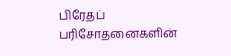பிரேதப் பரிசோதனைகளின்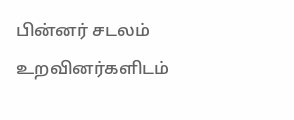பின்னர் சடலம் உறவினர்களிடம்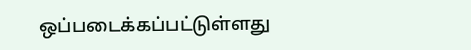ஒப்படைக்கப்பட்டுள்ளது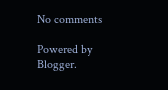No comments

Powered by Blogger.